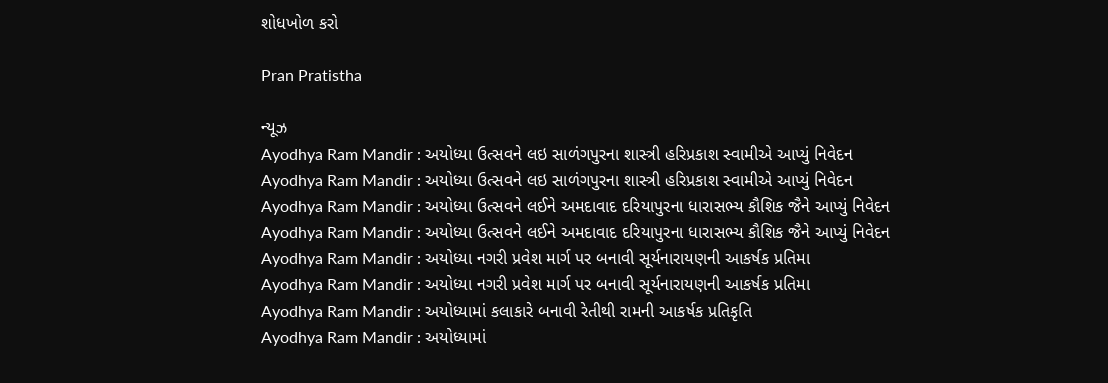શોધખોળ કરો

Pran Pratistha

ન્યૂઝ
Ayodhya Ram Mandir : અયોધ્યા ઉત્સવને લઇ સાળંગપુરના શાસ્ત્રી હરિપ્રકાશ સ્વામીએ આપ્યું નિવેદન
Ayodhya Ram Mandir : અયોધ્યા ઉત્સવને લઇ સાળંગપુરના શાસ્ત્રી હરિપ્રકાશ સ્વામીએ આપ્યું નિવેદન
Ayodhya Ram Mandir : અયોધ્યા ઉત્સવને લઈને અમદાવાદ દરિયાપુરના ધારાસભ્ય કૌશિક જૈને આપ્યું નિવેદન
Ayodhya Ram Mandir : અયોધ્યા ઉત્સવને લઈને અમદાવાદ દરિયાપુરના ધારાસભ્ય કૌશિક જૈને આપ્યું નિવેદન
Ayodhya Ram Mandir : અયોધ્યા નગરી પ્રવેશ માર્ગ પર બનાવી સૂર્યનારાયણની આકર્ષક પ્રતિમા
Ayodhya Ram Mandir : અયોધ્યા નગરી પ્રવેશ માર્ગ પર બનાવી સૂર્યનારાયણની આકર્ષક પ્રતિમા
Ayodhya Ram Mandir : અયોધ્યામાં કલાકારે બનાવી રેતીથી રામની આકર્ષક પ્રતિકૃતિ
Ayodhya Ram Mandir : અયોધ્યામાં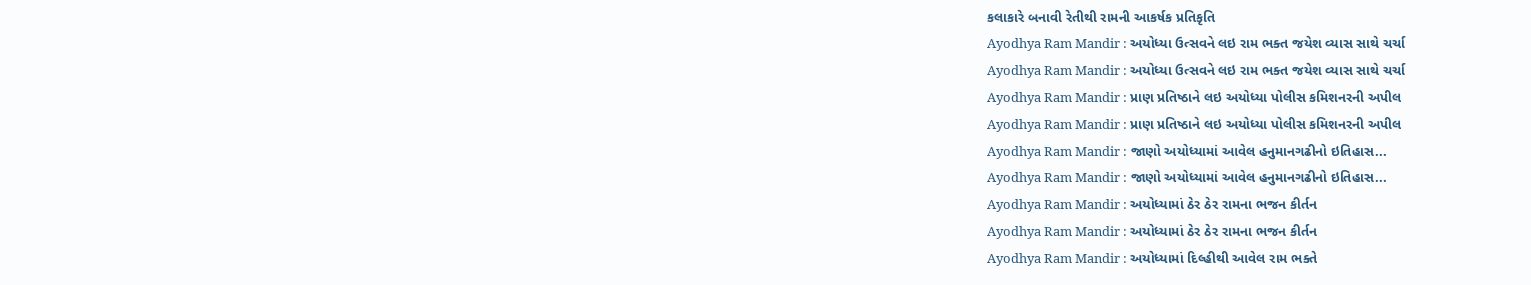કલાકારે બનાવી રેતીથી રામની આકર્ષક પ્રતિકૃતિ
Ayodhya Ram Mandir : અયોધ્યા ઉત્સવને લઇ રામ ભક્ત જયેશ વ્યાસ સાથે ચર્ચા
Ayodhya Ram Mandir : અયોધ્યા ઉત્સવને લઇ રામ ભક્ત જયેશ વ્યાસ સાથે ચર્ચા
Ayodhya Ram Mandir : પ્રાણ પ્રતિષ્ઠાને લઇ અયોધ્યા પોલીસ કમિશનરની અપીલ
Ayodhya Ram Mandir : પ્રાણ પ્રતિષ્ઠાને લઇ અયોધ્યા પોલીસ કમિશનરની અપીલ
Ayodhya Ram Mandir : જાણો અયોધ્યામાં આવેલ હનુમાનગઢીનો ઇતિહાસ...
Ayodhya Ram Mandir : જાણો અયોધ્યામાં આવેલ હનુમાનગઢીનો ઇતિહાસ...
Ayodhya Ram Mandir : અયોધ્યામાં ઠેર ઠેર રામના ભજન કીર્તન
Ayodhya Ram Mandir : અયોધ્યામાં ઠેર ઠેર રામના ભજન કીર્તન
Ayodhya Ram Mandir : અયોધ્યામાં દિલ્હીથી આવેલ રામ ભક્તે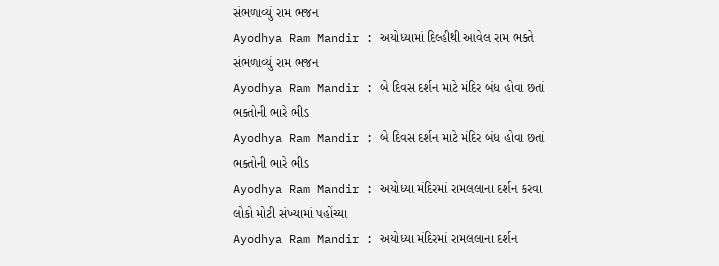સંભળાવ્યું રામ ભજન
Ayodhya Ram Mandir : અયોધ્યામાં દિલ્હીથી આવેલ રામ ભક્તે સંભળાવ્યું રામ ભજન
Ayodhya Ram Mandir : બે દિવસ દર્શન માટે મંદિર બંધ હોવા છતાં ભક્તોની ભારે ભીડ
Ayodhya Ram Mandir : બે દિવસ દર્શન માટે મંદિર બંધ હોવા છતાં ભક્તોની ભારે ભીડ
Ayodhya Ram Mandir : અયોધ્યા મંદિરમાં રામલલાના દર્શન કરવા લોકો મોટી સંખ્યામાં પહોંચ્યા
Ayodhya Ram Mandir : અયોધ્યા મંદિરમાં રામલલાના દર્શન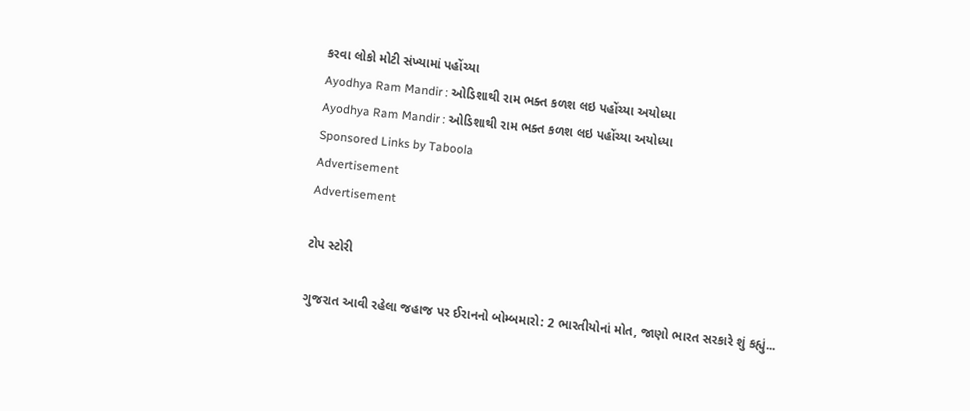કરવા લોકો મોટી સંખ્યામાં પહોંચ્યા
Ayodhya Ram Mandir : ઓડિશાથી રામ ભક્ત કળશ લઇ પહોંચ્યા અયોધ્યા
Ayodhya Ram Mandir : ઓડિશાથી રામ ભક્ત કળશ લઇ પહોંચ્યા અયોધ્યા
Sponsored Links by Taboola
Advertisement
Advertisement

ટોપ સ્ટોરી

ગુજરાત આવી રહેલા જહાજ પર ઈરાનનો બોમ્બમારો: 2 ભારતીયોનાં મોત, જાણો ભારત સરકારે શું કહ્યું...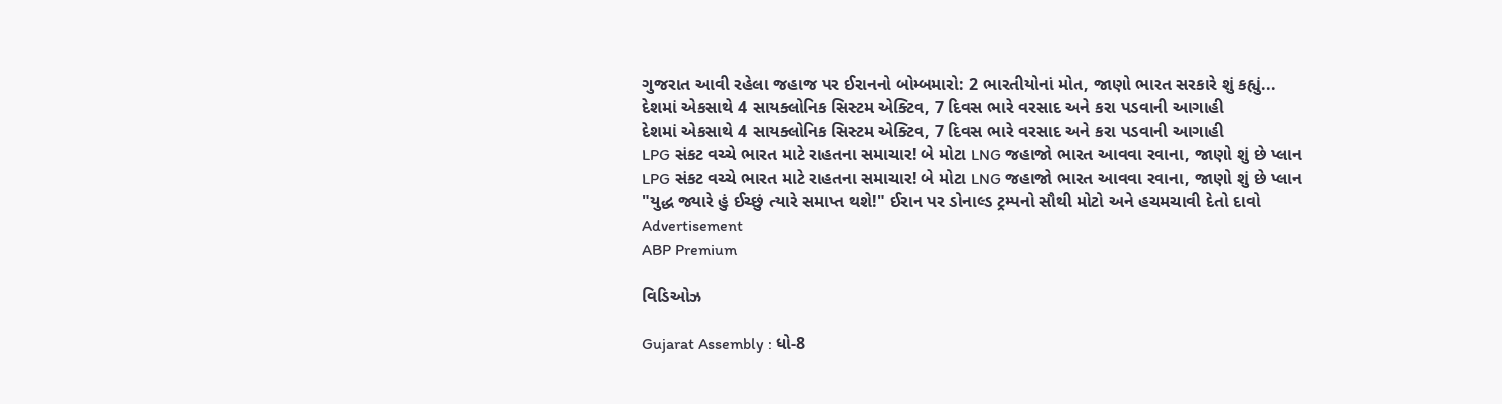ગુજરાત આવી રહેલા જહાજ પર ઈરાનનો બોમ્બમારો: 2 ભારતીયોનાં મોત, જાણો ભારત સરકારે શું કહ્યું...
દેશમાં એકસાથે 4 સાયક્લોનિક સિસ્ટમ એક્ટિવ, 7 દિવસ ભારે વરસાદ અને કરા પડવાની આગાહી
દેશમાં એકસાથે 4 સાયક્લોનિક સિસ્ટમ એક્ટિવ, 7 દિવસ ભારે વરસાદ અને કરા પડવાની આગાહી
LPG સંકટ વચ્ચે ભારત માટે રાહતના સમાચાર! બે મોટા LNG જહાજો ભારત આવવા રવાના, જાણો શું છે પ્લાન
LPG સંકટ વચ્ચે ભારત માટે રાહતના સમાચાર! બે મોટા LNG જહાજો ભારત આવવા રવાના, જાણો શું છે પ્લાન
"યુદ્ધ જ્યારે હું ઈચ્છું ત્યારે સમાપ્ત થશે!" ઈરાન પર ડોનાલ્ડ ટ્રમ્પનો સૌથી મોટો અને હચમચાવી દેતો દાવો
Advertisement
ABP Premium

વિડિઓઝ

Gujarat Assembly : ધો-8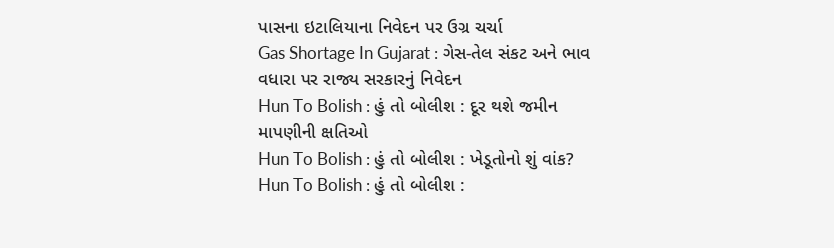પાસના ઇટાલિયાના નિવેદન પર ઉગ્ર ચર્ચા
Gas Shortage In Gujarat : ગેસ-તેલ સંકટ અને ભાવ વધારા પર રાજ્ય સરકારનું નિવેદન
Hun To Bolish : હું તો બોલીશ : દૂર થશે જમીન માપણીની ક્ષતિઓ
Hun To Bolish : હું તો બોલીશ : ખેડૂતોનો શું વાંક?
Hun To Bolish : હું તો બોલીશ :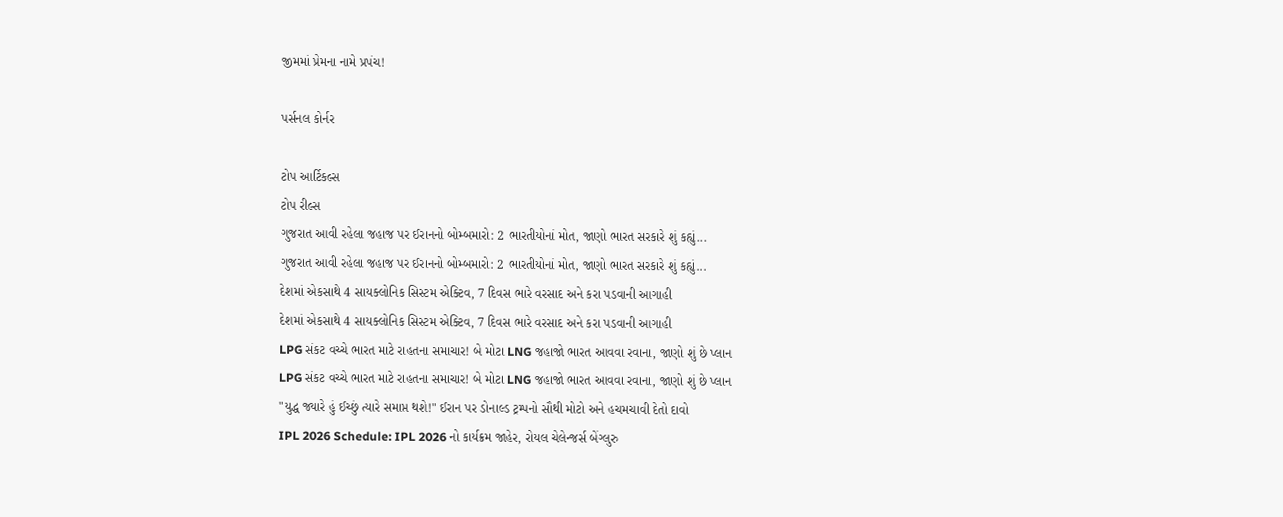જીમમાં પ્રેમના નામે પ્રપંચ!

પર્સનલ કોર્નર

ટોપ આર્ટિકલ્સ
ટોપ રીલ્સ
ગુજરાત આવી રહેલા જહાજ પર ઈરાનનો બોમ્બમારો: 2 ભારતીયોનાં મોત, જાણો ભારત સરકારે શું કહ્યું...
ગુજરાત આવી રહેલા જહાજ પર ઈરાનનો બોમ્બમારો: 2 ભારતીયોનાં મોત, જાણો ભારત સરકારે શું કહ્યું...
દેશમાં એકસાથે 4 સાયક્લોનિક સિસ્ટમ એક્ટિવ, 7 દિવસ ભારે વરસાદ અને કરા પડવાની આગાહી
દેશમાં એકસાથે 4 સાયક્લોનિક સિસ્ટમ એક્ટિવ, 7 દિવસ ભારે વરસાદ અને કરા પડવાની આગાહી
LPG સંકટ વચ્ચે ભારત માટે રાહતના સમાચાર! બે મોટા LNG જહાજો ભારત આવવા રવાના, જાણો શું છે પ્લાન
LPG સંકટ વચ્ચે ભારત માટે રાહતના સમાચાર! બે મોટા LNG જહાજો ભારત આવવા રવાના, જાણો શું છે પ્લાન
"યુદ્ધ જ્યારે હું ઈચ્છું ત્યારે સમાપ્ત થશે!" ઈરાન પર ડોનાલ્ડ ટ્રમ્પનો સૌથી મોટો અને હચમચાવી દેતો દાવો
IPL 2026 Schedule: IPL 2026 નો કાર્યક્રમ જાહેર, રોયલ ચેલેન્જર્સ બેંગ્લુરુ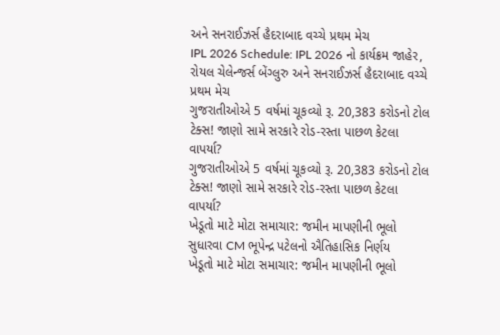અને સનરાઈઝર્સ હૈદરાબાદ વચ્ચે પ્રથમ મેચ
IPL 2026 Schedule: IPL 2026 નો કાર્યક્રમ જાહેર, રોયલ ચેલેન્જર્સ બેંગ્લુરુ અને સનરાઈઝર્સ હૈદરાબાદ વચ્ચે પ્રથમ મેચ
ગુજરાતીઓએ 5 વર્ષમાં ચૂકવ્યો રૂ. 20,383 કરોડનો ટોલ ટેક્સ! જાણો સામે સરકારે રોડ-રસ્તા પાછળ કેટલા વાપર્યા?
ગુજરાતીઓએ 5 વર્ષમાં ચૂકવ્યો રૂ. 20,383 કરોડનો ટોલ ટેક્સ! જાણો સામે સરકારે રોડ-રસ્તા પાછળ કેટલા વાપર્યા?
ખેડૂતો માટે મોટા સમાચાર: જમીન માપણીની ભૂલો સુધારવા CM ભૂપેન્દ્ર પટેલનો ઐતિહાસિક નિર્ણય
ખેડૂતો માટે મોટા સમાચાર: જમીન માપણીની ભૂલો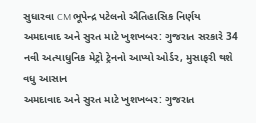સુધારવા CM ભૂપેન્દ્ર પટેલનો ઐતિહાસિક નિર્ણય
અમદાવાદ અને સુરત માટે ખુશખબર: ગુજરાત સરકારે 34 નવી અત્યાધુનિક મેટ્રો ટ્રેનનો આપ્યો ઓર્ડર, મુસાફરી થશે વધુ આસાન
અમદાવાદ અને સુરત માટે ખુશખબર: ગુજરાત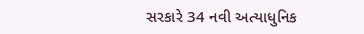સરકારે 34 નવી અત્યાધુનિક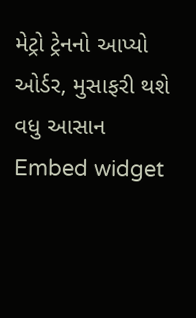મેટ્રો ટ્રેનનો આપ્યો ઓર્ડર, મુસાફરી થશે વધુ આસાન
Embed widget